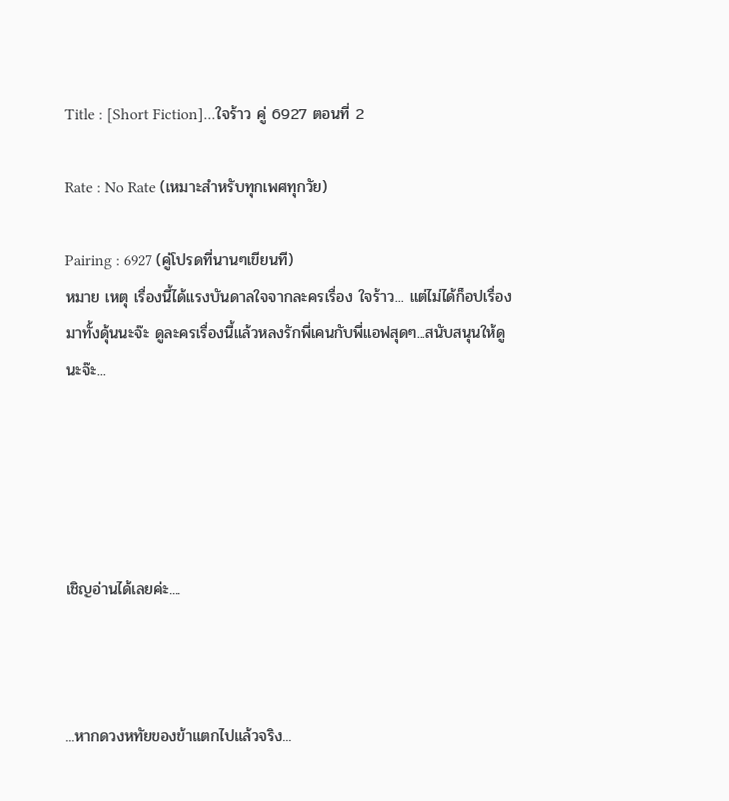Title : [Short Fiction]...ใจร้าว คู่ 6927 ตอนที่ 2

Rate : No Rate (เหมาะสำหรับทุกเพศทุกวัย)

Pairing : 6927 (คู่โปรดที่นานๆเขียนที)
หมาย เหตุ เรื่องนี้ได้แรงบันดาลใจจากละครเรื่อง ใจร้าว... แต่ไม่ได้ก็อปเรื่องมาทั้งดุ้นนะจ๊ะ ดูละครเรื่องนี้แล้วหลงรักพี่เคนกับพี่แอฟสุดๆ...สนับสนุนให้ดูนะจ๊ะ...





เชิญอ่านได้เลยค่ะ....



...หากดวงหทัยของข้าแตกไปแล้วจริง...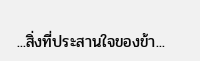...สิ่งที่ประสานใจของข้า...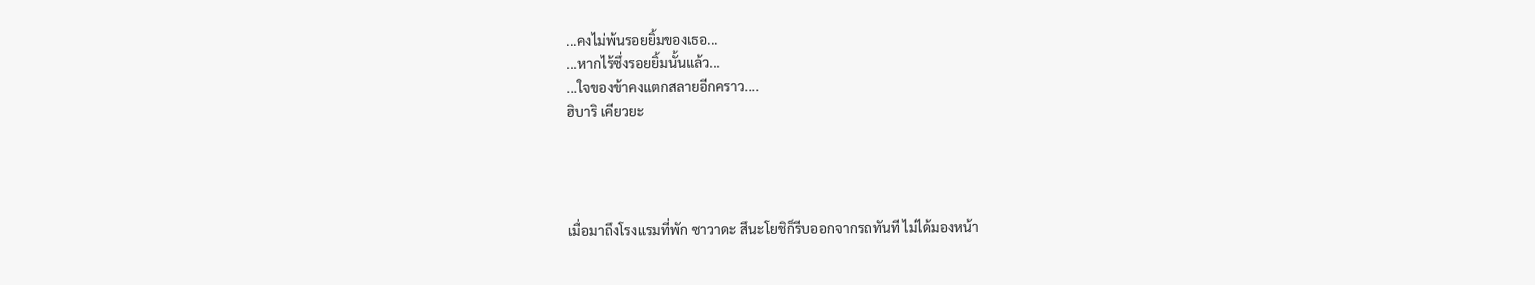...คงไม่พ้นรอยยิ้มของเธอ...
...หากไร้ซึ่งรอยยิ้มนั้นแล้ว...
...ใจของข้าคงแตกสลายอีกคราว....
ฮิบาริ เคียวยะ




เมื่อมาถึงโรงแรมที่พัก ซาวาดะ สึนะโยชิก็รีบออกจากรถทันที ไม่ได้มองหน้า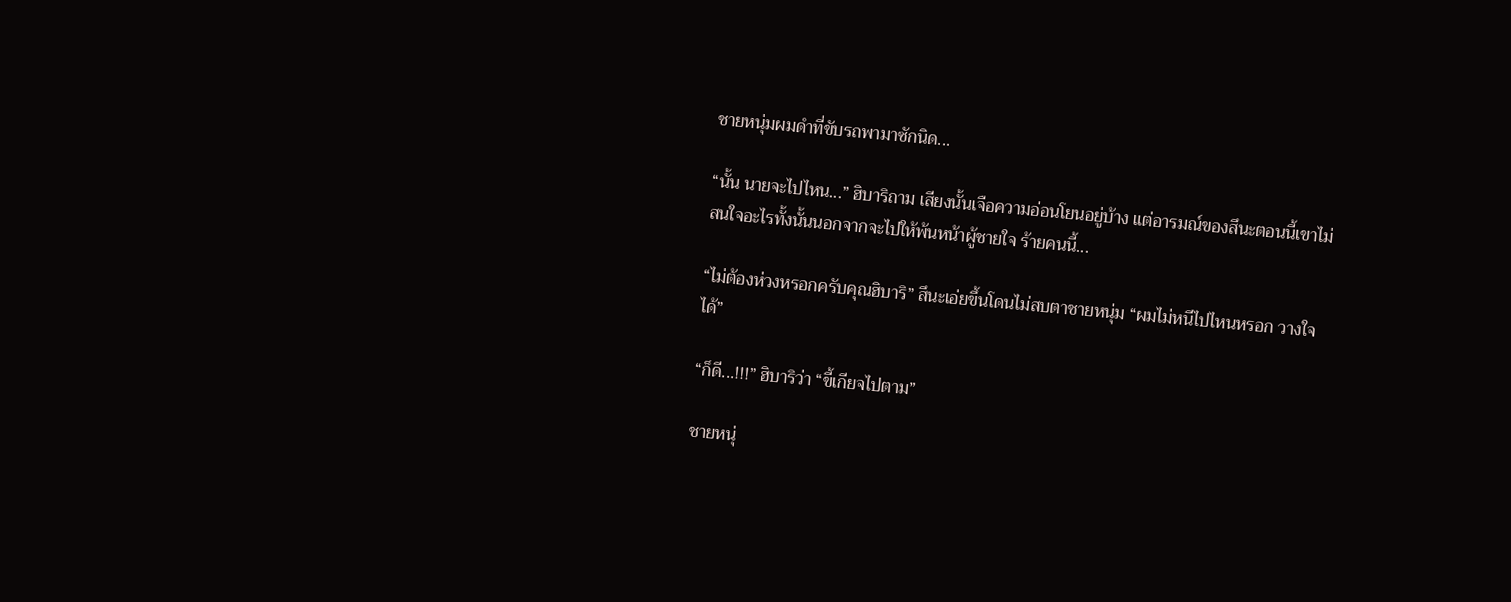ชายหนุ่มผมดำที่ขับรถพามาซักนิด...

“นั้น นายจะไปไหน...” ฮิบาริถาม เสียงนั้นเจือความอ่อนโยนอยู่บ้าง แต่อารมณ์ของสึนะตอนนี้เขาไม่สนใจอะไรทั้งนั้นนอกจากจะไปให้พ้นหน้าผู้ชายใจ ร้ายคนนี้...

“ไม่ต้องห่วงหรอกครับคุณฮิบาริ” สึนะเอ่ยขึ้นโดนไม่สบตาชายหนุ่ม “ผมไม่หนีไปไหนหรอก วางใจได้”

“ก็ดี...!!!” ฮิบาริว่า “ขี้เกียจไปตาม”

ชายหนุ่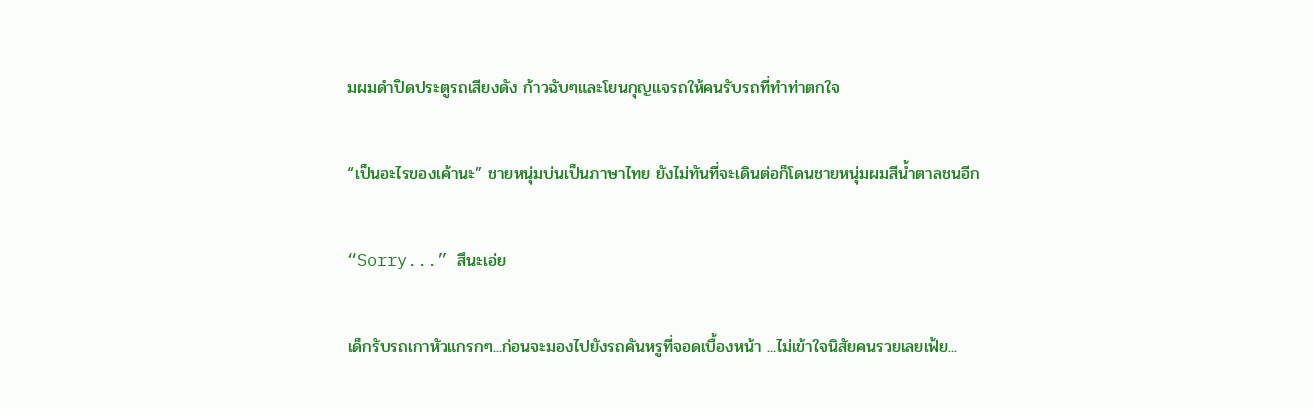มผมดำปิดประตูรถเสียงดัง ก้าวฉับๆและโยนกุญแจรถให้คนรับรถที่ทำท่าตกใจ

“เป็นอะไรของเค้านะ” ชายหนุ่มบ่นเป็นภาษาไทย ยังไม่ทันที่จะเดินต่อก็โดนชายหนุ่มผมสีน้ำตาลชนอีก

“Sorry...” สึนะเอ่ย

เด็กรับรถเกาหัวแกรกๆ...ก่อนจะมองไปยังรถคันหรูที่จอดเบื้องหน้า ...ไม่เข้าใจนิสัยคนรวยเลยเฟ้ย...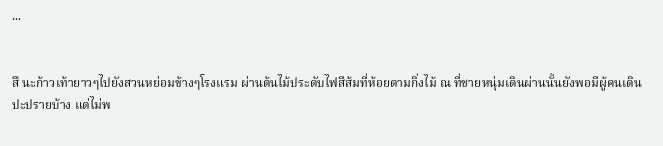...


สึ นะก้าวเท้ายาวๆไปยังสวนหย่อมข้างๆโรงแรม ผ่านต้นไม้ประดับไฟสีส้มที่ห้อยตามกิ่งไม้ ณ ที่ชายหนุ่มเดินผ่านนั้นยังพอมีผู้คนเดินปะปรายบ้าง แต่ไม่พ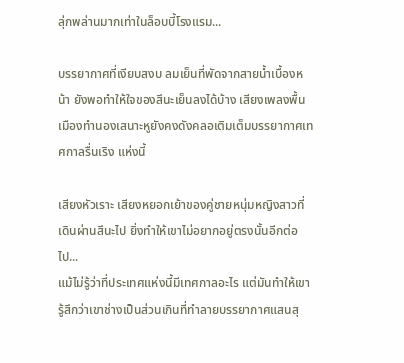ลุ่กพล่านมากเท่าในล็อบบี้โรงแรม...

บรรยากาศที่เงียบสงบ ลมเย็นที่พัดจากสายน้ำเบื้องหน้า ยังพอทำให้ใจของสึนะเย็นลงได้บ้าง เสียงเพลงพื้นเมืองทำนองเสนาะหูยังคงดังคลอเติมเต็มบรรยากาศเทศกาลรื่นเริง แห่งนี้

เสียงหัวเราะ เสียงหยอกเย้าของคู่ชายหนุ่มหญิงสาวที่เดินผ่านสึนะไป ยิ่งทำให้เขาไม่อยากอยู่ตรงนั้นอีกต่อไป...
แม้ไม่รู้ว่าที่ประเทศแห่งนี้มีเทศกาลอะไร แต่มันทำให้เขารู้สึกว่าเขาช่างเป็นส่วนเกินที่ทำลายบรรยากาศแสนสุ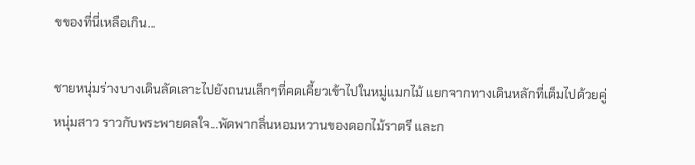ขของที่นี่เหลือเกิน...

ชายหนุ่มร่างบางเดินลัดเลาะไปยังถนนเล็กๆที่คดเคี้ยวเข้าไปในหมู่แมกไม้ แยกจากทางเดินหลักที่เต็มไปด้วยคู่หนุ่มสาว ราวกับพระพายดลใจ...พัดพากลิ่นหอมหวานของดอกไม้ราตรี และก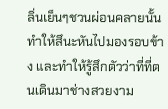ลิ่นเย็นๆชวนผ่อนคลายนั้นทำให้สึนะหันไปมองรอบข้าง และทำให้รู้สึกตัวว่าที่ที่ตนเดินมาช่างสวยงาม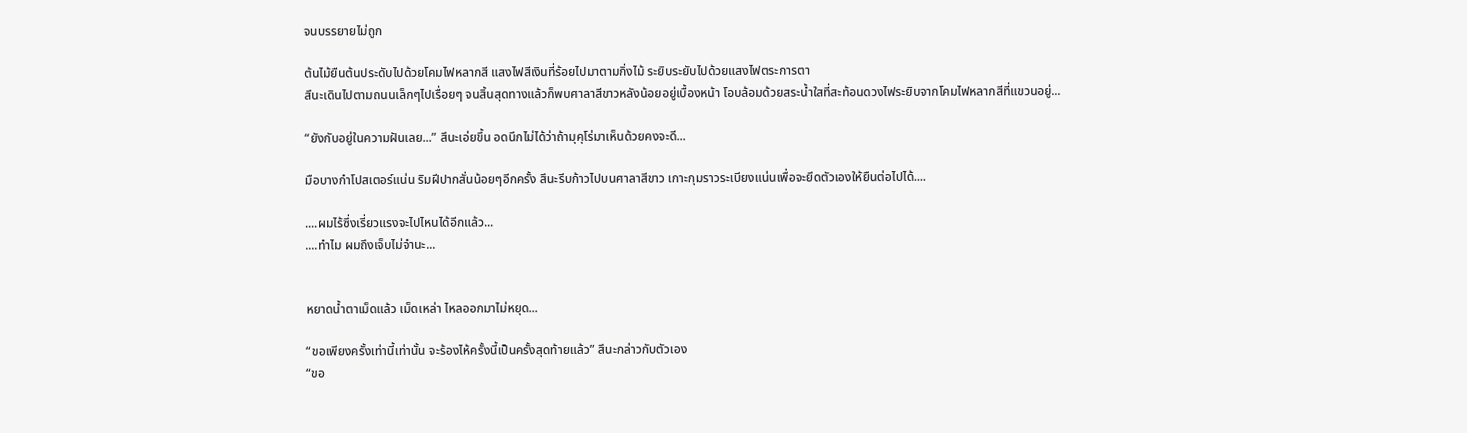จนบรรยายไม่ถูก

ต้นไม้ยืนต้นประดับไปด้วยโคมไฟหลากสี แสงไฟสีเงินที่ร้อยไปมาตามกิ่งไม้ ระยิบระยับไปด้วยแสงไฟตระการตา
สึนะเดินไปตามถนนเล็กๆไปเรื่อยๆ จนสิ้นสุดทางแล้วก็พบศาลาสีขาวหลังน้อยอยู่เบื้องหน้า โอบล้อมด้วยสระน้ำใสที่สะท้อนดวงไฟระยิบจากโคมไฟหลากสีที่แขวนอยู่...

“ยังกับอยู่ในความฝันเลย...” สึนะเอ่ยขึ้น อดนึกไม่ได้ว่าถ้ามุคุโร่มาเห็นด้วยคงจะดี...

มือบางกำโปสเตอร์แน่น ริมฝีปากสั่นน้อยๆอีกครั้ง สึนะรีบก้าวไปบนศาลาสีขาว เกาะกุมราวระเบียงแน่นเพื่อจะยึดตัวเองให้ยืนต่อไปได้....

....ผมไร้ซึ่งเรี่ยวแรงจะไปไหนได้อีกแล้ว...
....ทำไม ผมถึงเจ็บไม่จำนะ...


หยาดน้ำตาเม็ดแล้ว เม็ดเหล่า ไหลออกมาไม่หยุด...

“ขอเพียงครั้งเท่านี้เท่านั้น จะร้องไห้ครั้งนี้เป็นครั้งสุดท้ายแล้ว” สึนะกล่าวกับตัวเอง
“ขอ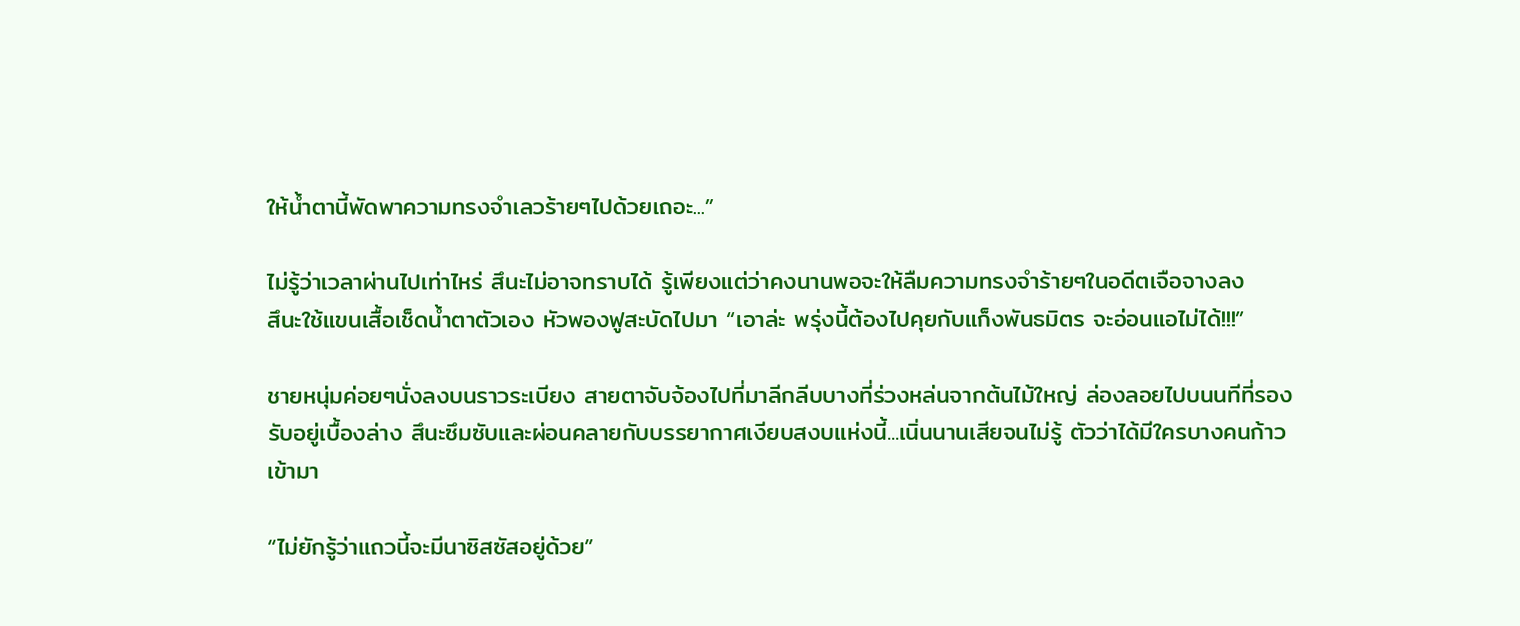ให้น้ำตานี้พัดพาความทรงจำเลวร้ายๆไปด้วยเถอะ...”

ไม่รู้ว่าเวลาผ่านไปเท่าไหร่ สึนะไม่อาจทราบได้ รู้เพียงแต่ว่าคงนานพอจะให้ลืมความทรงจำร้ายๆในอดีตเจือจางลง
สึนะใช้แขนเสื้อเช็ดน้ำตาตัวเอง หัวพองฟูสะบัดไปมา “เอาล่ะ พรุ่งนี้ต้องไปคุยกับแก็งพันธมิตร จะอ่อนแอไม่ได้!!!”

ชายหนุ่มค่อยๆนั่งลงบนราวระเบียง สายตาจับจ้องไปที่มาลีกลีบบางที่ร่วงหล่นจากต้นไม้ใหญ่ ล่องลอยไปบนนทีที่รองรับอยู่เบื้องล่าง สึนะซึมซับและผ่อนคลายกับบรรยากาศเงียบสงบแห่งนี้...เนิ่นนานเสียจนไม่รู้ ตัวว่าได้มีใครบางคนก้าวเข้ามา

“ไม่ยักรู้ว่าแถวนี้จะมีนาซิสซัสอยู่ด้วย”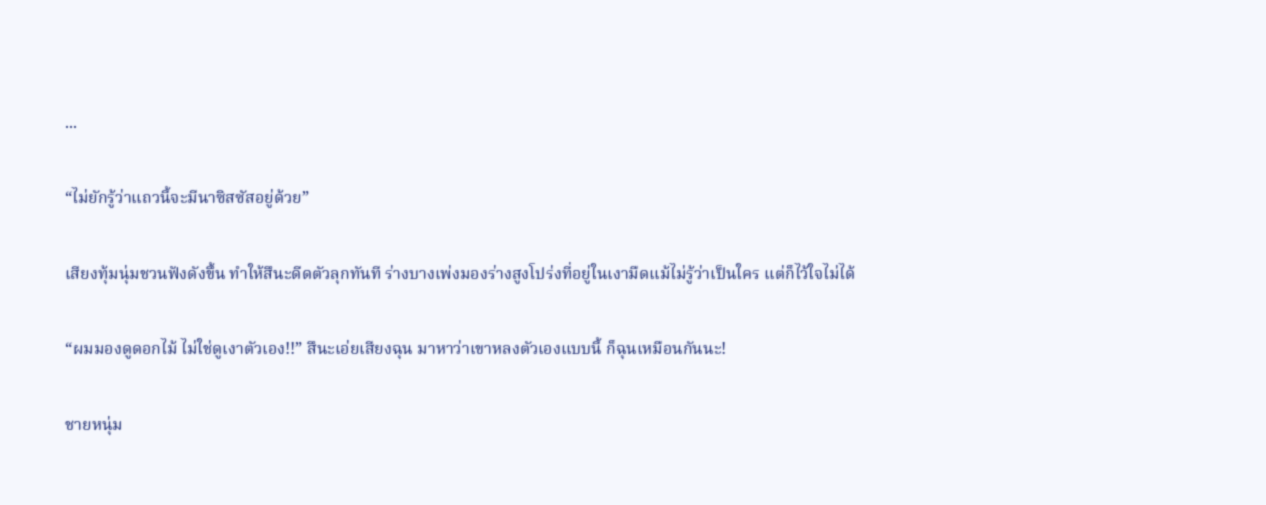...

“ไม่ยักรู้ว่าแถวนี้จะมีนาซิสซัสอยู่ด้วย”

เสียงทุ้มนุ่มชวนฟังดังขึ้น ทำให้สึนะดีดตัวลุกทันที ร่างบางเพ่งมองร่างสูงโปร่งที่อยู่ในเงามืดแม้ไม่รู้ว่าเป็นใคร แต่ก็ไว้ใจไม่ได้

“ผมมองดูดอกไม้ ไม่ใช่ดูเงาตัวเอง!!” สึนะเอ่ยเสียงฉุน มาหาว่าเขาหลงตัวเองแบบนี้ ก็ฉุนเหมือนกันนะ!

ชายหนุ่ม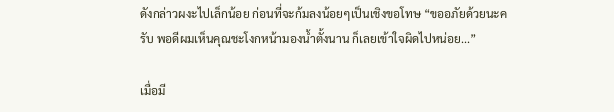ดังกล่าวผงะไปเล็กน้อย ก่อนที่จะก้มลงน้อยๆเป็นเชิงขอโทษ “ขออภัยด้วยนะครับ พอดีผมเห็นคุณชะโงกหน้ามองน้ำตั้งนาน ก็เลยเข้าใจผิดไปหน่อย...”

เมื่อมี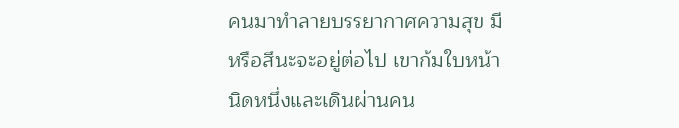คนมาทำลายบรรยากาศความสุข มีหรือสึนะจะอยู่ต่อไป เขาก้มใบหน้านิดหนึ่งและเดินผ่านคน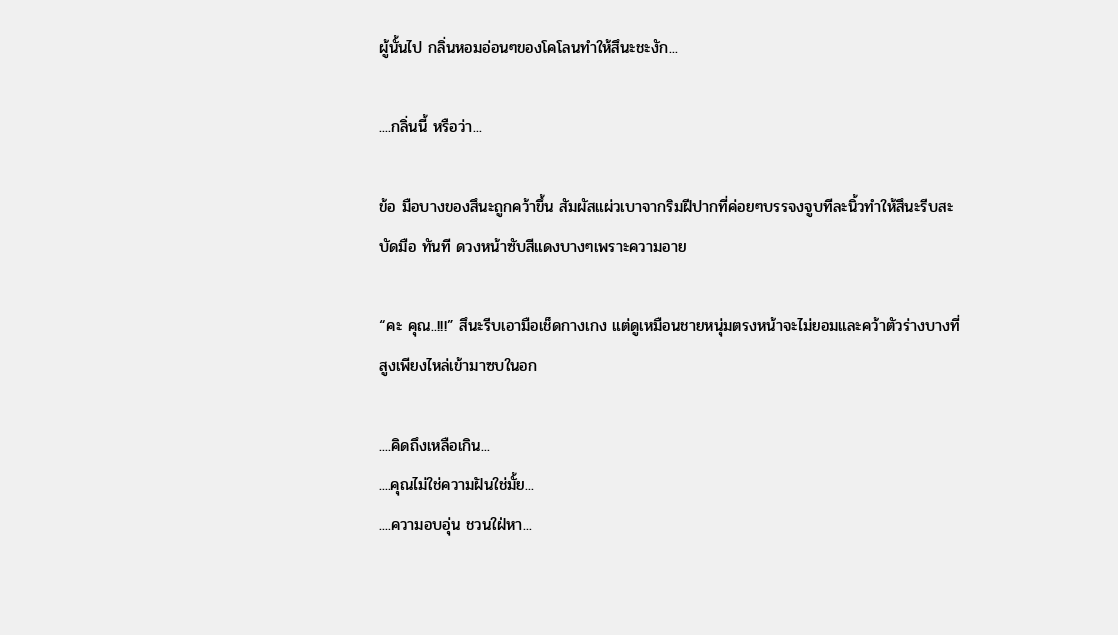ผู้นั้นไป กลิ่นหอมอ่อนๆของโคโลนทำให้สึนะชะงัก...

....กลิ่นนี้ หรือว่า...

ข้อ มือบางของสึนะถูกคว้าขึ้น สัมผัสแผ่วเบาจากริมฝีปากที่ค่อยๆบรรจงจูบทีละนิ้วทำให้สึนะรีบสะบัดมือ ทันที ดวงหน้าซับสีแดงบางๆเพราะความอาย

“คะ คุณ..!!!” สึนะรีบเอามือเช็ดกางเกง แต่ดูเหมือนชายหนุ่มตรงหน้าจะไม่ยอมและคว้าตัวร่างบางที่สูงเพียงไหล่เข้ามาซบในอก

....คิดถึงเหลือเกิน...
....คุณไม่ใช่ความฝันใช่มั้ย...
....ความอบอุ่น ชวนใฝ่หา...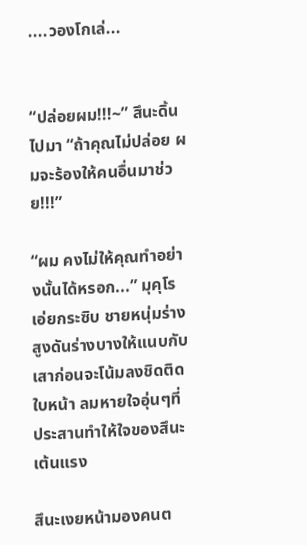....วองโกเล่...


“ปล่อยผม!!!~” สึนะดิ้นไปมา “ถ้าคุณไม่ปล่อย ผมจะร้องให้คนอื่นมาช่วย!!!”

“ผม คงไม่ให้คุณทำอย่างนั้นได้หรอก...” มุคุโรเอ่ยกระซิบ ชายหนุ่มร่างสูงดันร่างบางให้แนบกับเสาก่อนจะโน้มลงชิดติดใบหน้า ลมหายใจอุ่นๆที่ประสานทำให้ใจของสึนะเต้นแรง

สึนะเงยหน้ามองคนต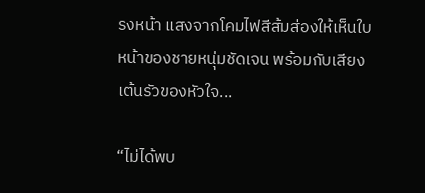รงหน้า แสงจากโคมไฟสีส้มส่องให้เห็นใบหน้าของชายหนุ่มชัดเจน พร้อมกับเสียงเต้นรัวของหัวใจ...

“ไม่ได้พบ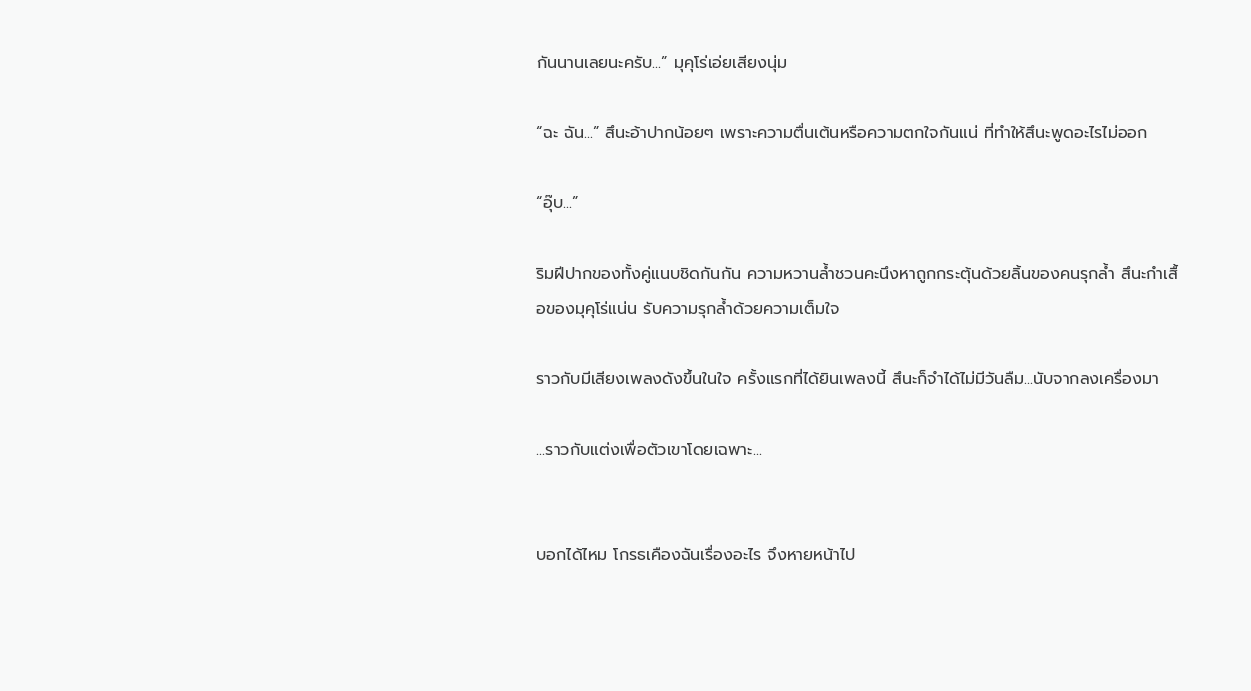กันนานเลยนะครับ...” มุคุโร่เอ่ยเสียงนุ่ม

“ฉะ ฉัน...” สึนะอ้าปากน้อยๆ เพราะความตื่นเต้นหรือความตกใจกันแน่ ที่ทำให้สึนะพูดอะไรไม่ออก

“อุ๊บ...”

ริมฝีปากของทั้งคู่แนบชิดกันกัน ความหวานล้ำชวนคะนึงหาถูกกระตุ้นด้วยลิ้นของคนรุกล้ำ สึนะกำเสื้อของมุคุโร่แน่น รับความรุกล้ำด้วยความเต็มใจ

ราวกับมีเสียงเพลงดังขึ้นในใจ ครั้งแรกที่ได้ยินเพลงนี้ สึนะก็จำได้ไม่มีวันลืม...นับจากลงเครื่องมา

...ราวกับแต่งเพื่อตัวเขาโดยเฉพาะ...


บอกได้ไหม โกรธเคืองฉันเรื่องอะไร จึงหายหน้าไป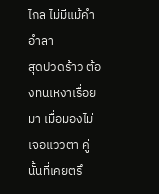ไกล ไม่มีแม้คำอำลา
สุดปวดร้าว ต้องทนเหงาเรื่อยมา เมื่อมองไม่เจอแววตา คู่นั้นที่เคยตรึ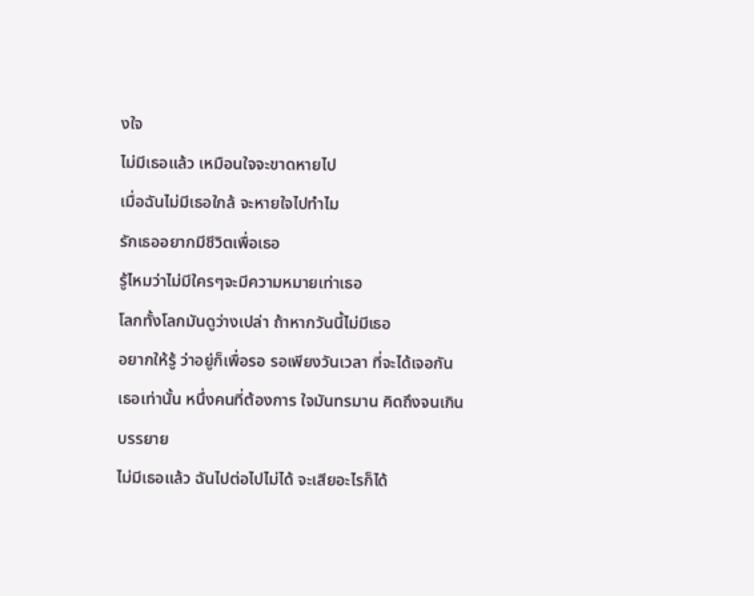งใจ
ไม่มีเธอแล้ว เหมือนใจจะขาดหายไป
เมื่อฉันไม่มีเธอใกล้ จะหายใจไปทำไม
รักเธออยากมีชีวิตเพื่อเธอ
รู้ไหมว่าไม่มีใครๆจะมีความหมายเท่าเธอ
โลกทั้งโลกมันดูว่างเปล่า ถ้าหากวันนี้ไม่มีเธอ
อยากให้รู้ ว่าอยู่ก็เพื่อรอ รอเพียงวันเวลา ที่จะได้เจอกัน
เธอเท่านั้น หนึ่งคนที่ต้องการ ใจมันทรมาน คิดถึงจนเกินบรรยาย
ไม่มีเธอแล้ว ฉันไปต่อไปไม่ได้ จะเสียอะไรก็ได้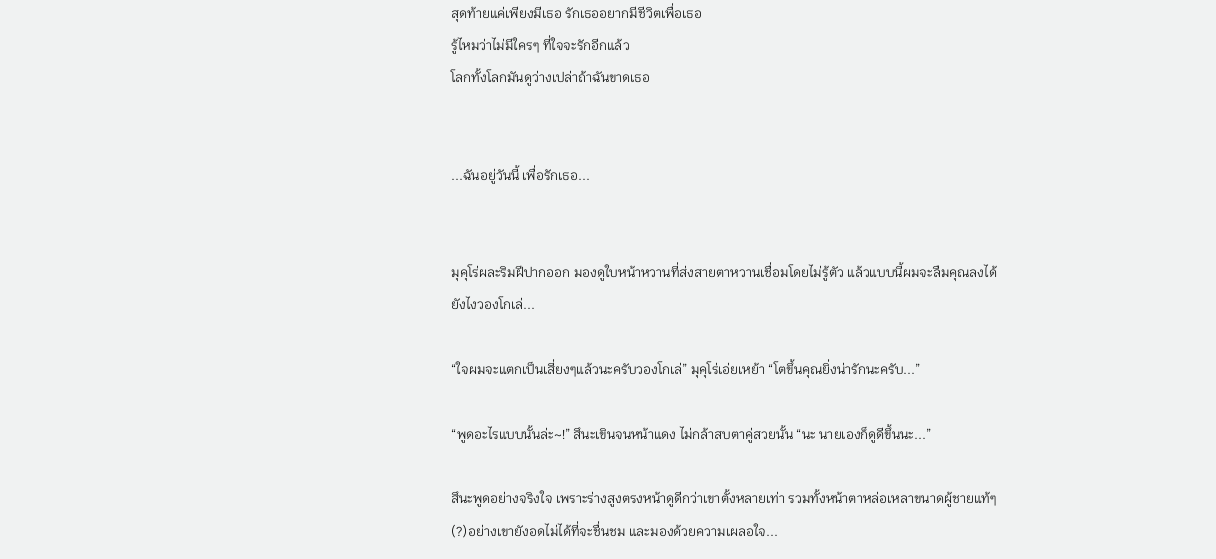สุดท้ายแค่เพียงมีเธอ รักเธออยากมีชีวิตเพื่อเธอ
รู้ไหมว่าไม่มีใครๆ ที่ใจจะรักอีกแล้ว
โลกทั้งโลกมันดูว่างเปล่าถ้าฉันขาดเธอ


...ฉันอยู่วันนี้ เพื่อรักเธอ...


มุคุโร่ผละริมฝีปากออก มองดูใบหน้าหวานที่ส่งสายตาหวานเชื่อมโดยไม่รู้ตัว แล้วแบบนี้ผมจะลืมคุณลงได้ยังไงวองโกเล่...

“ใจผมจะแตกเป็นเสี่ยงๆแล้วนะครับวองโกเล่” มุคุโร่เอ่ยเหย้า “โตขึ้นคุณยิ่งน่ารักนะครับ...”

“พูดอะไรแบบนั้นล่ะ~!” สึนะเขินจนหน้าแดง ไม่กล้าสบตาคู่สวยนั้น “นะ นายเองก็ดูดีขึ้นนะ...”

สึนะพูดอย่างจริงใจ เพราะร่างสูงตรงหน้าดูดีกว่าเขาตั้งหลายเท่า รวมทั้งหน้าตาหล่อเหลาขนาดผู้ชายแท้ๆ(?)อย่างเขายังอดไม่ได้ที่จะชื่นชม และมองด้วยความเผลอใจ...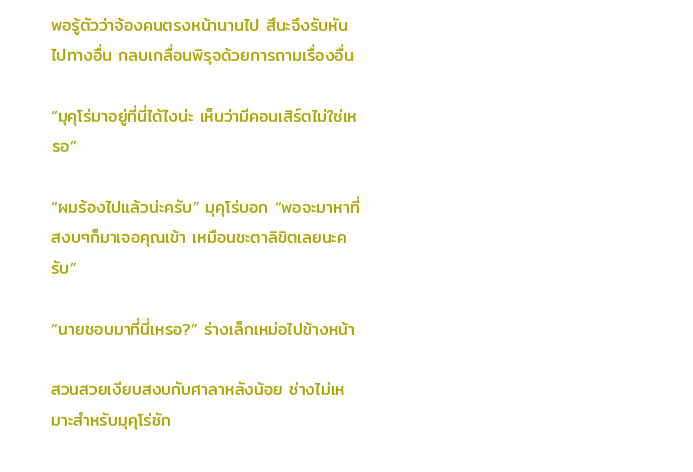พอรู้ตัวว่าจ้องคนตรงหน้านานไป สึนะจึงรับหันไปทางอื่น กลบเกลื่อนพิรุจด้วยการถามเรื่องอื่น

“มุคุโร่มาอยู่ที่นี่ได้ไงน่ะ เห็นว่ามีคอนเสิร์ตไม่ใช่เหรอ”

“ผมร้องไปแล้วน่ะครับ” มุคุโร่บอก “พอจะมาหาที่สงบๆก็มาเจอคุณเข้า เหมือนชะตาลิขิตเลยนะครับ”

“นายชอบมาที่นี่เหรอ?” ร่างเล็กเหม่อไปข้างหน้า

สวนสวยเงียบสงบกับศาลาหลังน้อย ช่างไม่เหมาะสำหรับมุคุโร่ซัก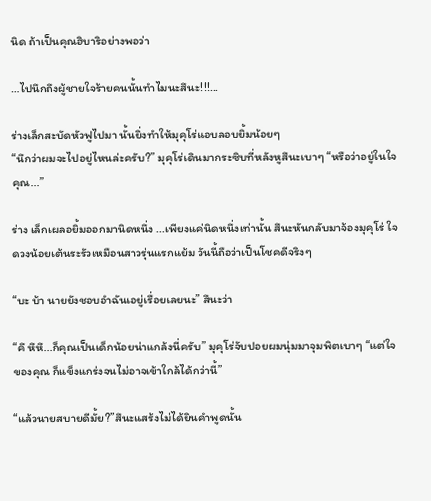นิด ถ้าเป็นคุณฮิบาริอย่างพอว่า

…ไปนึกถึงผู้ชายใจร้ายคนนั้นทำไมนะสึนะ!!!...

ร่างเล็กสะบัดหัวฟูไปมา นั้นยิ่งทำให้มุคุโร่แอบลอบยิ้มน้อยๆ
“นึกว่าผมจะไปอยู่ไหนล่ะครับ?” มุคุโร่เดินมากระซิบที่หลังหูสึนะเบาๆ “หรือว่าอยู่ในใจคุณ...”

ร่าง เล็กเผลอยิ้มออกมานิดหนึ่ง ...เพียงแค่นิดหนึ่งเท่านั้น สึนะหันกลับมาจ้องมุคุโร่ ใจดวงน้อยเต้นระรัวเหมือนสาวรุ่นแรกแย้ม วันนี้ถือว่าเป็นโชคดีจริงๆ

“บะ บ้า นายยังชอบอำฉันเอยู่เรื่อยเลยนะ” สึนะว่า

“คึ หึหึ...ก็คุณเป็นเด็กน้อยน่าแกล้งนี่ครับ” มุคุโร่จับปอยผมนุ่มมาจุมพิตเบาๆ “แต่ใจของคุณ ก็แข็งแกร่งจนไม่อาจเข้าใกล้ได้กว่านี้”

“แล้วนายสบายดีมั้ย?”สึนะแสร้งไม่ได้ยินคำพูดนั้น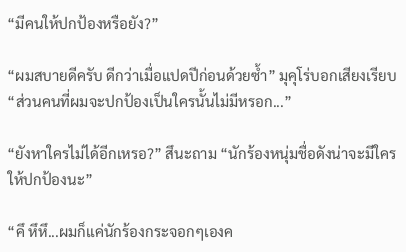“มีคนให้ปกป้องหรือยัง?”

“ผมสบายดีครับ ดีกว่าเมื่อแปดปีก่อนด้วยซ้ำ” มุคุโร่บอกเสียงเรียบ “ส่วนคนที่ผมจะปกป้องเป็นใครนั้นไม่มีหรอก...”

“ยังหาใครไม่ได้อีกเหรอ?” สึนะถาม “นักร้องหนุ่มชื่อดังน่าจะมีใครให้ปกป้องนะ”

“คึ หึหึ...ผมก็แค่นักร้องกระจอกๆเองค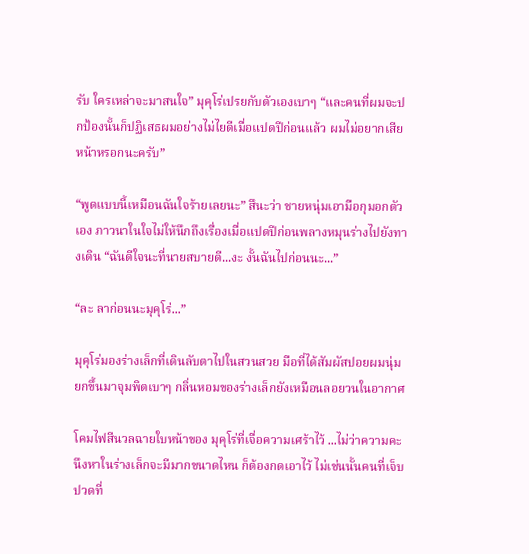รับ ใครเหล่าจะมาสนใจ” มุคุโร่เปรยกับตัวเองเบาๆ “และคนที่ผมจะปกป้องนั้นก็ปฏิเสธผมอย่างไม่ไยดีเมื่อแปดปีก่อนแล้ว ผมไม่อยากเสียหน้าหรอกนะครับ”

“พูดแบบนี้เหมือนฉันใจร้ายเลยนะ” สึนะว่า ชายหนุ่มเอามือกุมอกตัวเอง ภาวนาในใจไม่ให้นึกถึงเรื่องเมื่อแปดปีก่อนพลางหมุนร่างไปยังทางเดิน “ฉันดีใจนะที่นายสบายดี...งะ งั้นฉันไปก่อนนะ...”

“ละ ลาก่อนนะมุคุโร่...”

มุคุโร่มองร่างเล็กที่เดินลับตาไปในสวนสวย มือที่ได้สัมผัสปอยผมนุ่มยกขึ้นมาจุมพิตเบาๆ กลิ่นหอมของร่างเล็กยังเหมือนลอยวนในอากาศ

โคมไฟสีนวลฉายใบหน้าของ มุคุโร่ที่เจื่อความเศร้าไว้ ...ไม่ว่าความคะนึงหาในร่างเล็กจะมีมากขนาดไหน ก็ต้องกดเอาไว้ ไม่เช่นนั้นคนที่เจ็บปวดที่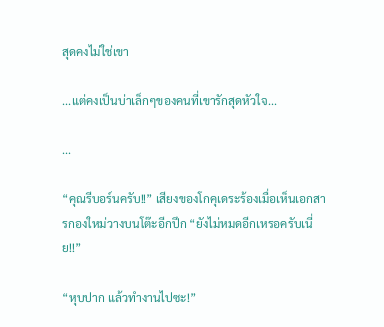สุดคงไม่ใช่เขา

...แต่คงเป็นบ่าเล็กๆของคนที่เขารักสุดหัวใจ...

...

“คุณรีบอร์นครับ!!” เสียงของโกคุเดระร้องเมื่อเห็นเอกสารกองใหม่วางบนโต๊ะอีกปึก “ยังไม่หมดอีกเหรอครับเนี่ย!!”

“หุบปาก แล้วทำงานไปซะ!”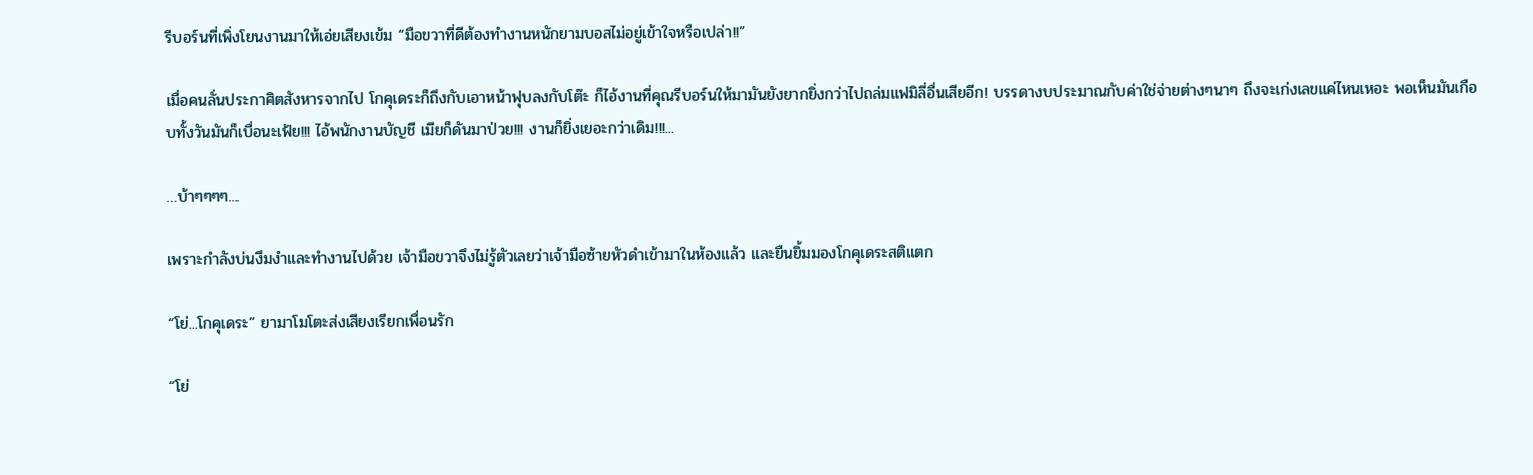รีบอร์นที่เพิ่งโยนงานมาให้เอ่ยเสียงเข้ม “มือขวาที่ดีต้องทำงานหนักยามบอสไม่อยู่เข้าใจหรือเปล่า!!”

เมื่อคนลั่นประกาศิตสังหารจากไป โกคุเดระก็ถึงกับเอาหน้าฟุบลงกับโต๊ะ ก็ไอ้งานที่คุณรีบอร์นให้มามันยังยากยิ่งกว่าไปถล่มแฟมิลี่อื่นเสียอีก! บรรดางบประมาณกับค่าใช่จ่ายต่างๆนาๆ ถึงจะเก่งเลขแค่ไหนเหอะ พอเห็นมันเกือบทั้งวันมันก็เบื่อนะเฟ้ย!!! ไอ้พนักงานบัญชี เมียก็ดันมาป่วย!!! งานก็ยิ่งเยอะกว่าเดิม!!!...

…บ้าๆๆๆๆ....

เพราะกำลังบ่นงึมงำและทำงานไปด้วย เจ้ามือขวาจึงไม่รู้ตัวเลยว่าเจ้ามือซ้ายหัวดำเข้ามาในห้องแล้ว และยืนยิ้มมองโกคุเดระสติแตก

“โย่...โกคุเดระ” ยามาโมโตะส่งเสียงเรียกเพื่อนรัก

“โย่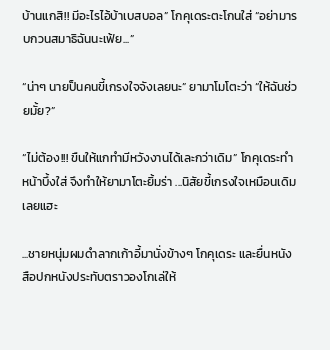บ้านแกสิ!! มีอะไรไอ้บ้าเบสบอล” โกคุเดระตะโกนใส่ “อย่ามารบกวนสมาธิฉันนะเฟ้ย...”

“น่าๆ นายป็นคนขี้เกรงใจจังเลยนะ” ยามาโมโตะว่า “ให้ฉันช่วยมั้ย?”

“ไม่ต้อง!!! ขืนให้แกทำมีหวังงานได้เละกว่าเดิม” โกคุเดระทำหน้าบึ้งใส่ จึงทำให้ยามาโตะยิ้มร่า ...นิสัยขี้เกรงใจเหมือนเดิมเลยแฮะ

...ชายหนุ่มผมดำลากเก้าอี้มานั่งข้างๆ โกคุเดระ และยื่นหนังสือปกหนังประทับตราวองโกเล่ให้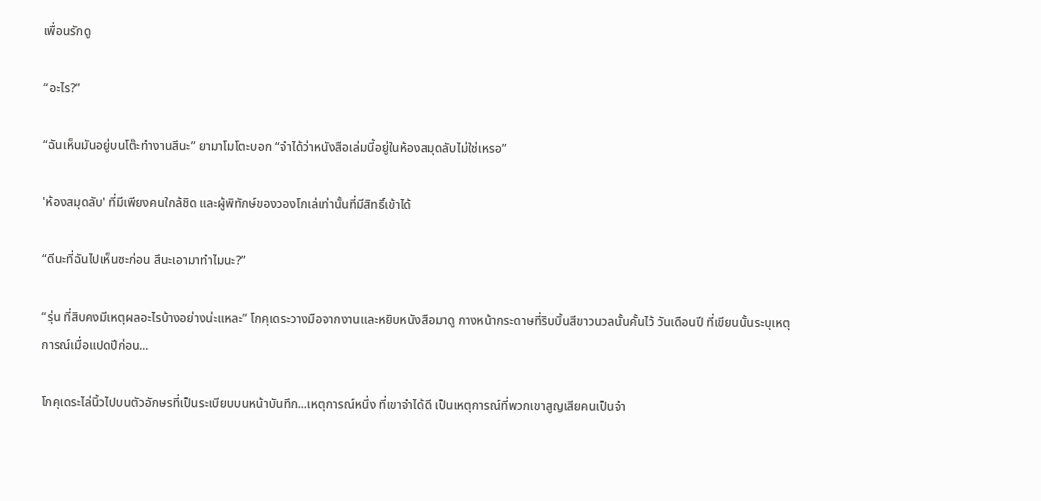เพื่อนรักดู

“อะไร?”

“ฉันเห็นมันอยู่บนโต๊ะทำงานสึนะ” ยามาโมโตะบอก “จำได้ว่าหนังสือเล่มนี้อยู่ในห้องสมุดลับไม่ใช่เหรอ”

'ห้องสมุดลับ' ที่มีเพียงคนใกล้ชิด และผู้พิทักษ์ของวองโกเล่เท่านั้นที่มีสิทธิ์เข้าได้

“ดีนะที่ฉันไปเห็นซะก่อน สึนะเอามาทำไมนะ?”

“รุ่น ที่สิบคงมีเหตุผลอะไรบ้างอย่างน่ะแหละ” โกคุเดระวางมือจากงานและหยิบหนังสือมาดู กางหน้ากระดาษที่ริบบิ้นสีขาวนวลนั้นคั้นไว้ วันเดือนปี ที่เขียนนั้นระบุเหตุการณ์เมื่อแปดปีก่อน...

โกคุเดระไล่นิ้วไปบนตัวอักษรที่เป็นระเบียบบนหน้าบันทึก...เหตุการณ์หนึ่ง ที่เขาจำได้ดี เป็นเหตุการณ์ที่พวกเขาสูญเสียคนเป็นจำ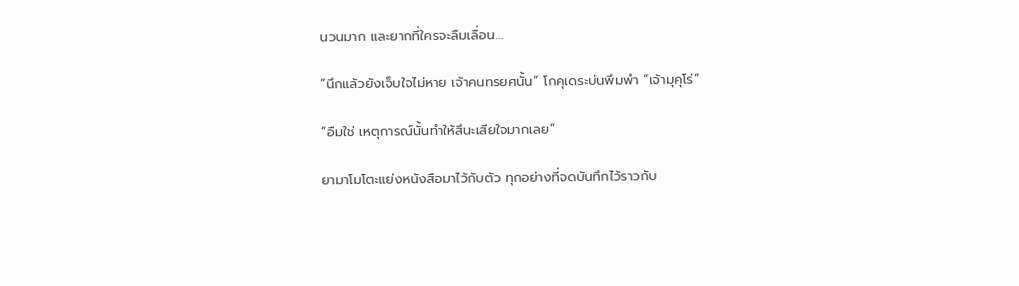นวนมาก และยากที่ใครจะลืมเลื่อน…

“นึกแล้วยังเจ็บใจไม่หาย เจ้าคนทรยศนั้น” โกคุเดระบ่นพึมพำ “เจ้ามุคุโร่”

“อืมใช่ เหตุการณ์นั้นทำให้สึนะเสียใจมากเลย”

ยามาโมโตะแย่งหนังสือมาไว้กับตัว ทุกอย่างที่จดบันทึกไว้ราวกับ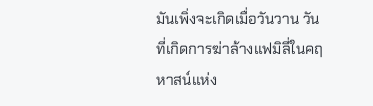มันเพิ่งจะเกิดเมื่อวันวาน วันที่เกิดการฆ่าล้างแฟมิลี่ในคฤหาสน์แห่ง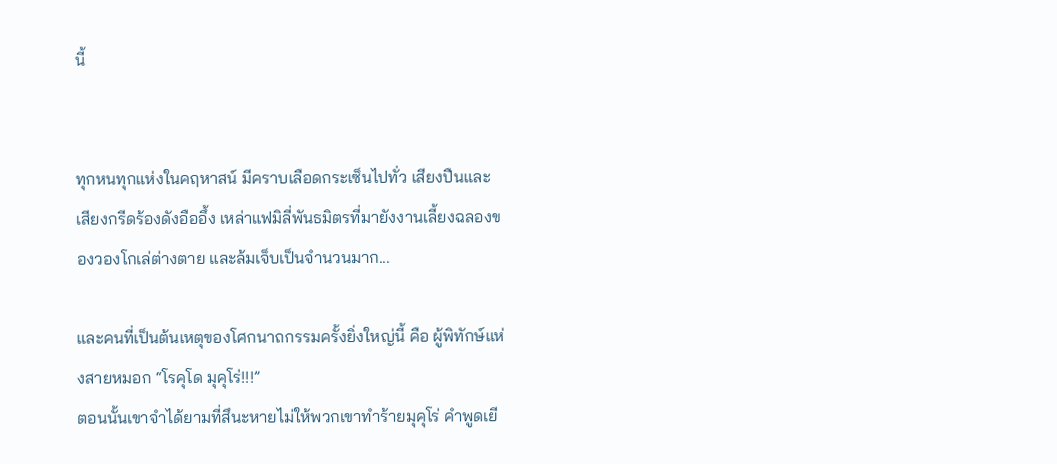นี้


ทุกหนทุกแห่งในคฤหาสน์ มีคราบเลือดกระเซ็นไปทั่ว เสียงปืนและเสียงกรีดร้องดังอืออึ้ง เหล่าแฟมิลี่พันธมิตรที่มายังงานเลี้ยงฉลองของวองโกเล่ต่างตาย และล้มเจ็บเป็นจำนวนมาก...

และคนที่เป็นต้นเหตุของโศกนาถกรรมครั้งยิ่งใหญ่นี้ คือ ผู้พิทักษ์แห่งสายหมอก “โรคุโด มุคุโร่!!!”
ตอนนั้นเขาจำได้ยามที่สึนะหายไม่ให้พวกเขาทำร้ายมุคุโร่ คำพูดเยี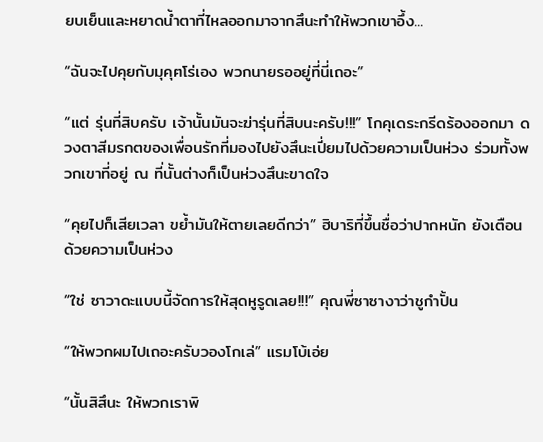ยบเย็นและหยาดน้ำตาที่ไหลออกมาจากสึนะทำให้พวกเขาอึ้ง...

“ฉันจะไปคุยกับมุคุฅโร่เอง พวกนายรออยู่ที่นี่เถอะ”

“แต่ รุ่นที่สิบครับ เจ้านั้นมันจะฆ่ารุ่นที่สิบนะครับ!!!” โกคุเดระกรีดร้องออกมา ดวงตาสีมรกตของเพื่อนรักที่มองไปยังสึนะเปี่ยมไปด้วยความเป็นห่วง ร่วมทั้งพวกเขาที่อยู่ ณ ที่นั้นต่างก็เป็นห่วงสึนะขาดใจ

“คุยไปก็เสียเวลา ขย้ำมันให้ตายเลยดีกว่า” ฮิบาริที่ขึ้นชื่อว่าปากหนัก ยังเตือนด้วยความเป็นห่วง

“ใช่ ซาวาดะแบบนี้จัดการให้สุดหูรูดเลย!!!” คุณพี่ซาซางาว่าชูกำปั้น

“ให้พวกผมไปเถอะครับวองโกเล่” แรมโบ้เอ่ย

“นั้นสิสึนะ ให้พวกเราพิ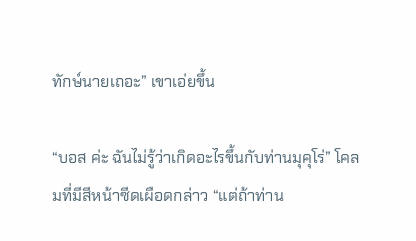ทักษ์นายเถอะ” เขาเอ่ยขึ้น

“บอส ค่ะ ฉันไม่รู้ว่าเกิดอะไรขึ้นกับท่านมุคุโร่” โคลมที่มีสีหน้าซีดเผือดกล่าว “แต่ถ้าท่าน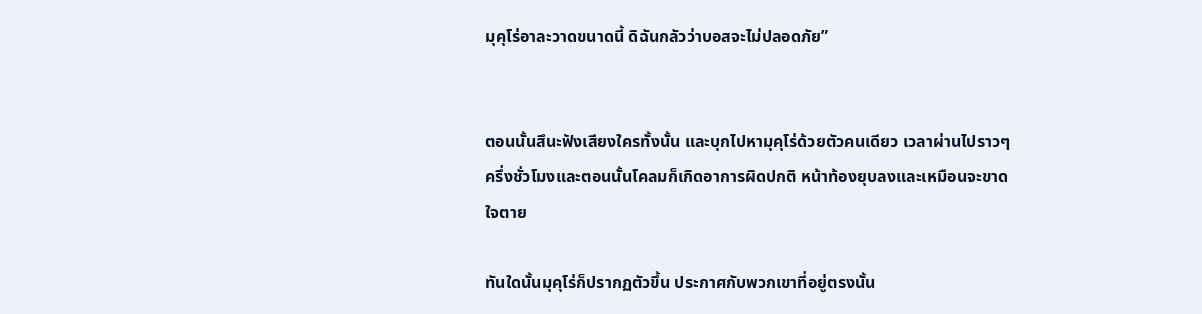มุคุโร่อาละวาดขนาดนี้ ดิฉันกลัวว่าบอสจะไม่ปลอดภัย”


ตอนนั้นสึนะฟังเสียงใครทั้งนั้น และบุกไปหามุคุโร่ด้วยตัวคนเดียว เวลาผ่านไปราวๆครึ่งชั่วโมงและตอนนั้นโคลมก็เกิดอาการผิดปกติ หน้าท้องยุบลงและเหมือนจะขาดใจตาย

ทันใดนั้นมุคุโร่ก็ปรากฏตัวขึ้น ประกาศกับพวกเขาที่อยู่ตรงนั้น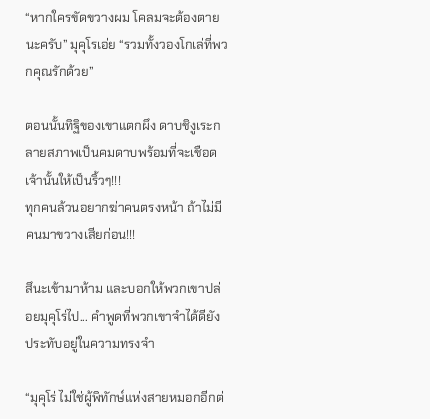“หากใครขัดขวางผม โคลมจะต้องตายนะครับ” มุคุโรเอ่ย “รวมทั้งวองโกเล่ที่พวกคุณรักด้วย”

ตอนนั้นทิฐิของเขาแตกผึง ดาบชิงูเระกลายสภาพเป็นคมดาบพร้อมที่จะเชือดเจ้านั้นให้เป็นริ้วๆ!!!
ทุกคนล้วนอยากฆ่าคนตรงหน้า ถ้าไม่มีคนมาขวางเสียก่อน!!!

สึนะเข้ามาห้าม และบอกให้พวกเขาปล่อยมุคุโร่ไป... คำพูดที่พวกเขาจำได้ดียังประทับอยู่ในความทรงจำ

“มุคุโร่ ไม่ใช่ผู้พิทักษ์แห่งสายหมอกอีกต่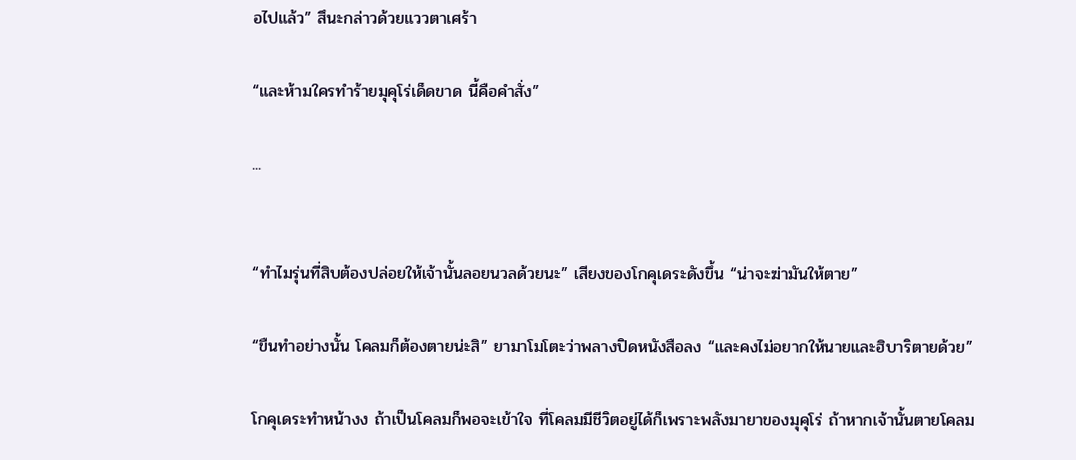อไปแล้ว” สึนะกล่าวด้วยแววตาเศร้า

“และห้ามใครทำร้ายมุคุโร่เด็ดขาด นี้คือคำสั่ง”

...


“ทำไมรุ่นที่สิบต้องปล่อยให้เจ้านั้นลอยนวลด้วยนะ” เสียงของโกคุเดระดังขึ้น “น่าจะฆ่ามันให้ตาย”

“ขืนทำอย่างนั้น โคลมก็ต้องตายน่ะสิ” ยามาโมโตะว่าพลางปิดหนังสือลง “และคงไม่อยากให้นายและฮิบาริตายด้วย”

โกคุเดระทำหน้างง ถ้าเป็นโคลมก็พอจะเข้าใจ ที่โคลมมีชีวิตอยู่ได้ก็เพราะพลังมายาของมุคุโร่ ถ้าหากเจ้านั้นตายโคลม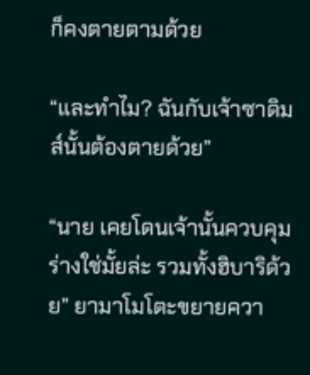ก็คงตายตามด้วย

“และทำไม? ฉันกับเจ้าซาดิมส์นั้นต้องตายด้วย”

“นาย เคยโดนเจ้านั้นควบคุมร่างใช่มั้ยล่ะ รวมทั้งฮิบาริด้วย” ยามาโมโตะขยายควา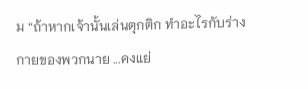ม “ถ้าหากเจ้านั้นเล่นตุกติก ทำอะไรกับร่างกายของพวกนาย ...คงแย่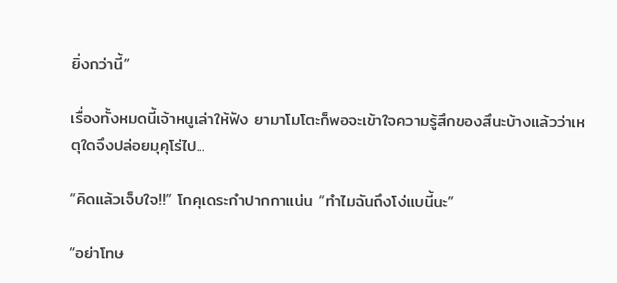ยิ่งกว่านี้”

เรื่องทั้งหมดนี้เจ้าหนูเล่าให้ฟัง ยามาโมโตะก็พอจะเข้าใจความรู้สึกของสึนะบ้างแล้วว่าเหตุใดจึงปล่อยมุคุโร่ไป...

“คิดแล้วเจ็บใจ!!” โกคุเดระกำปากกาแน่น “ทำไมฉันถึงโง่แบนี้นะ”

“อย่าโทษ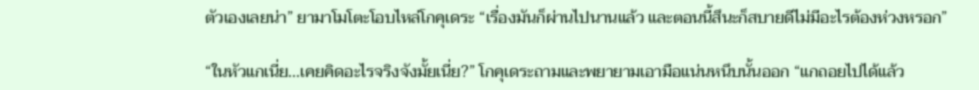ตัวเองเลยน่า” ยามาโมโตะโอบไหล่โกคุเดระ “เรื่องมันก็ผ่านไปนานแล้ว และตอนนี้สึนะก็สบายดีไม่มีอะไรต้องห่วงหรอก”

“ในหัวแกเนี่ย...เคยคิดอะไรจริงจังมั้ยเนี่ย?” โกคุเดระถามและพยายามเอามือแน่นหนึบนั้นออก “แกถอยไปได้แล้ว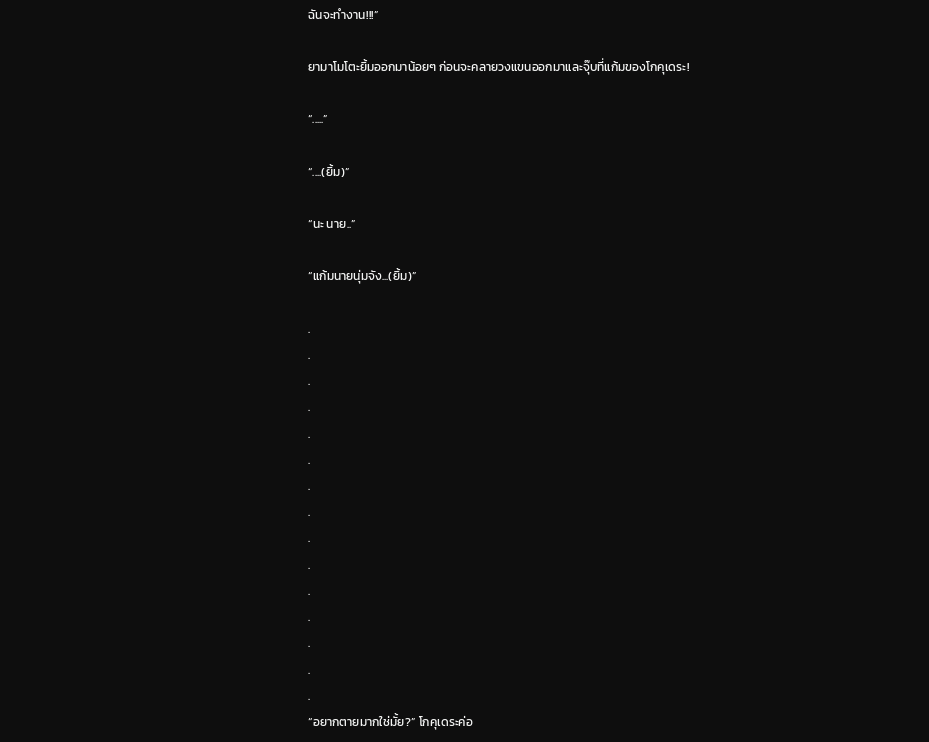ฉันจะทำงาน!!!”

ยามาโมโตะยิ้มออกมาน้อยๆ ก่อนจะคลายวงแขนออกมาและจุ๊บที่แก้มของโกคุเดระ!

“.....”

“....(ยิ้ม)”

“นะ นาย..”

“แก้มนายนุ่มจัง...(ยิ้ม)”

.
.
.
.
.
.
.
.
.
.
.
.
.
.
.
“อยากตายมากใช่มั้ย?” โกคุเดระค่อ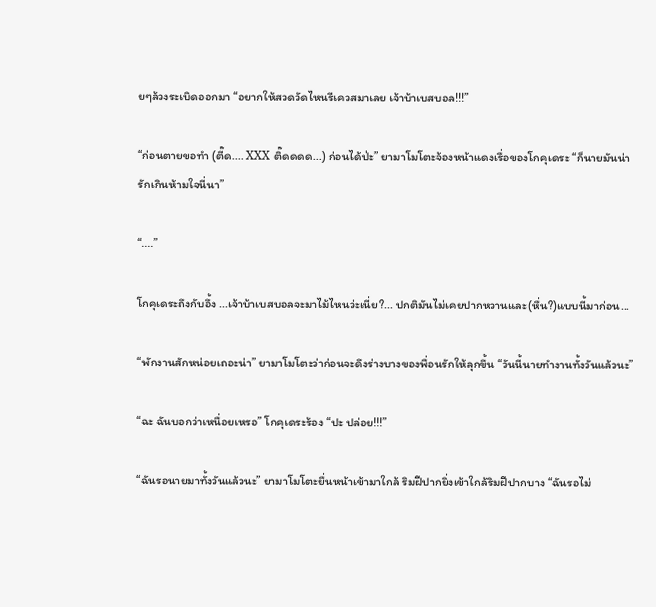ยๆล้วงระเบิดออกมา “อยากให้สวดวัดไหนรีเควสมาเลย เจ้าบ้าเบสบอล!!!”

“ก่อนตายขอทำ (ตี๊ด.... XXX ติ๊ดดดด...) ก่อนได้ป่ะ” ยามาโมโตะจ้องหน้าแดงเรื่อของโกคุเดระ “ก็นายมันน่ารักเกินห้ามใจนี่นา”

“....”

โกคุเดระถึงกับอึ้ง ...เจ้าบ้าเบสบอลจะมาไม้ไหนว่ะเนี่ย?... ปกติมันไม่เคยปากหวานและ(หื่น?)แบบนี้มาก่อน...

“พักงานสักหน่อยเถอะน่า” ยามาโมโตะว่าก่อนจะดึงร่างบางของพื่อนรักให้ลุกขึ้น “วันนี้นายทำงานทั้งวันแล้วนะ”

“ฉะ ฉันบอกว่าเหนื่อยเหรอ” โกคุเดระร้อง “ปะ ปล่อย!!!”

“ฉันรอนายมาทั้งวันแล้วนะ” ยามาโมโตะยื่นหน้าเข้ามาใกล้ ริมฝีปากยิ่งเข้าใกล้ริมฝีปากบาง “ฉันรอไม่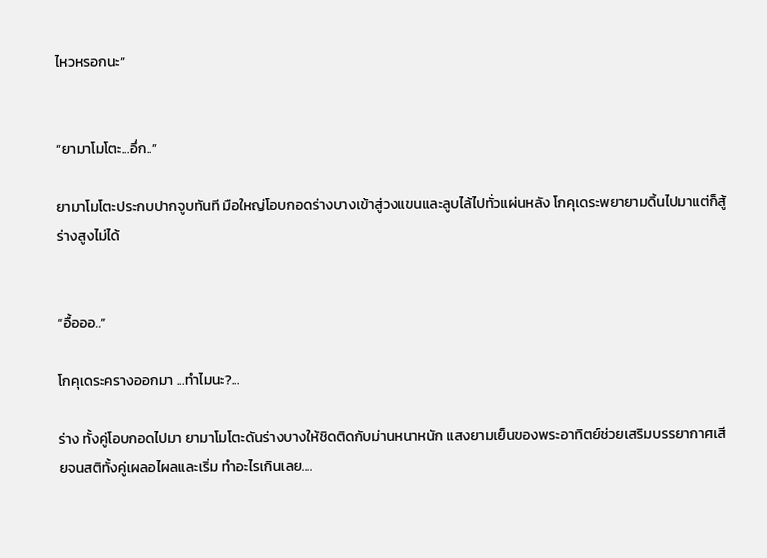ไหวหรอกนะ”


“ยามาโมโตะ...อึ่ก..”

ยามาโมโตะประกบปากจูบทันที มือใหญ่โอบกอดร่างบางเข้าสู่วงแขนและลูบไล้ไปทั่วแผ่นหลัง โกคุเดระพยายามดิ้นไปมาแต่ก็สู้ร่างสูงไม่ได้


“อื้อออ..”

โกคุเดระครางออกมา ...ทำไมนะ?...

ร่าง ทั้งคู่โอบกอดไปมา ยามาโมโตะดันร่างบางให้ชิดติดกับม่านหนาหนัก แสงยามเย็นของพระอาทิตย์ช่วยเสริมบรรยากาศเสียจนสติทั้งคู่เผลอไผลและเริ่ม ทำอะไรเกินเลย....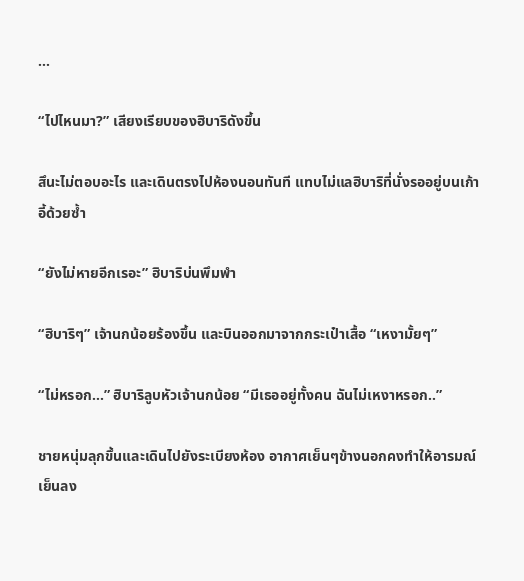...

“ไปไหนมา?” เสียงเรียบของฮิบาริดังขึ้น

สึนะไม่ตอบอะไร และเดินตรงไปห้องนอนทันที แทบไม่แลฮิบาริที่นั่งรออยู่บนเก้าอี้ด้วยซ้ำ

“ยังไม่หายอีกเรอะ” ฮิบาริบ่นพึมพำ

“ฮิบาริๆ” เจ้านกน้อยร้องขึ้น และบินออกมาจากกระเป๋าเสื้อ “เหงามั้ยๆ”

“ไม่หรอก...” ฮิบาริลูบหัวเจ้านกน้อย “มีเธออยู่ทั้งคน ฉันไม่เหงาหรอก..”

ชายหนุ่มลุกขึ้นและเดินไปยังระเบียงห้อง อากาศเย็นๆข้างนอกคงทำให้อารมณ์เย็นลง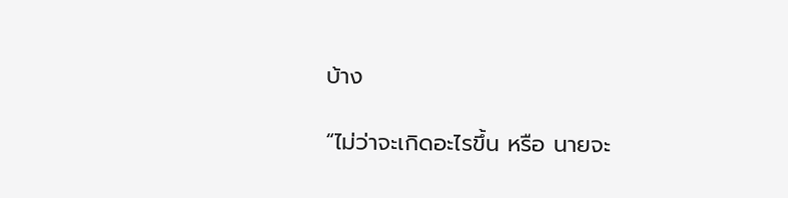บ้าง

“ไม่ว่าจะเกิดอะไรขึ้น หรือ นายจะ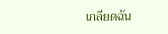เกลียดฉัน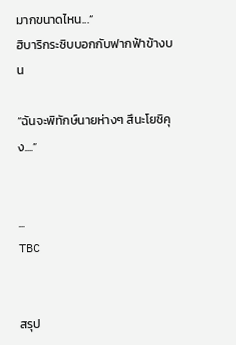มากขนาดไหน...”
ฮิบาริกระซิบบอกกับฟากฟ้าข้างบน

“ฉันจะพิทักษ์นายห่างๆ สึนะโยชิคุง....”


...
TBC


สรุป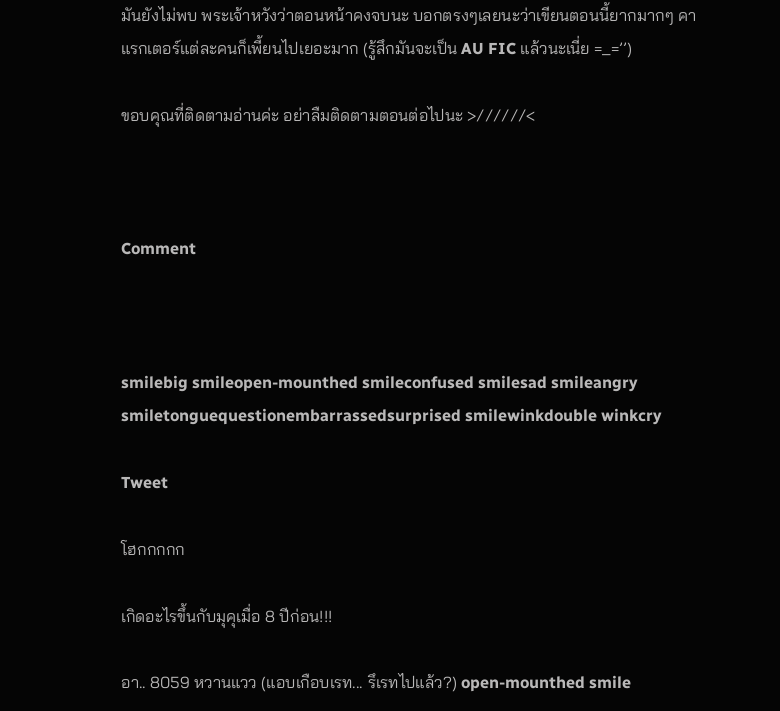มันยังไม่พบ พระเจ้าหวังว่าตอนหน้าคงจบนะ บอกตรงๆเลยนะว่าเขียนตอนนี้ยากมากๆ คาแรกเตอร์แต่ละคนก็เพี้ยนไปเยอะมาก (รู้สึกมันจะเป็น AU FIC แล้วนะเนี่ย =_=’’)

ขอบคุณที่ติดตามอ่านค่ะ อย่าลืมติดตามตอนต่อไปนะ >//////<



Comment



smilebig smileopen-mounthed smileconfused smilesad smileangry smiletonguequestionembarrassedsurprised smilewinkdouble winkcry

Tweet

โฮกกกกก

เกิดอะไรขึ้นกับมุคุเมื่อ 8 ปีก่อน!!!

อา.. 8059 หวานแวว (แอบเกือบเรท... รึเรทไปแล้ว?) open-mounthed smile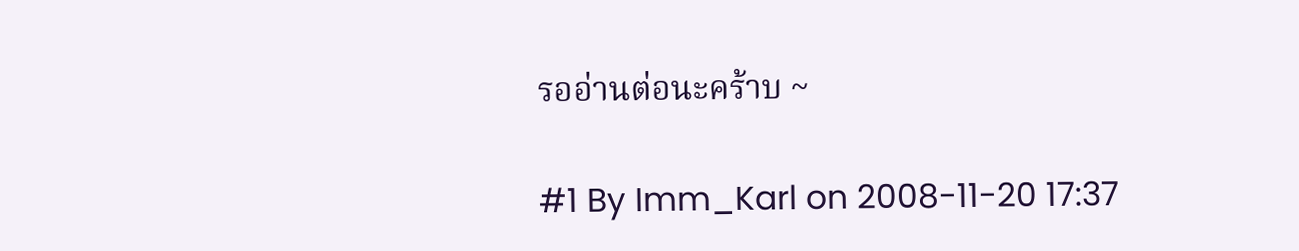รออ่านต่อนะคร้าบ ~

#1 By Imm_Karl on 2008-11-20 17:37